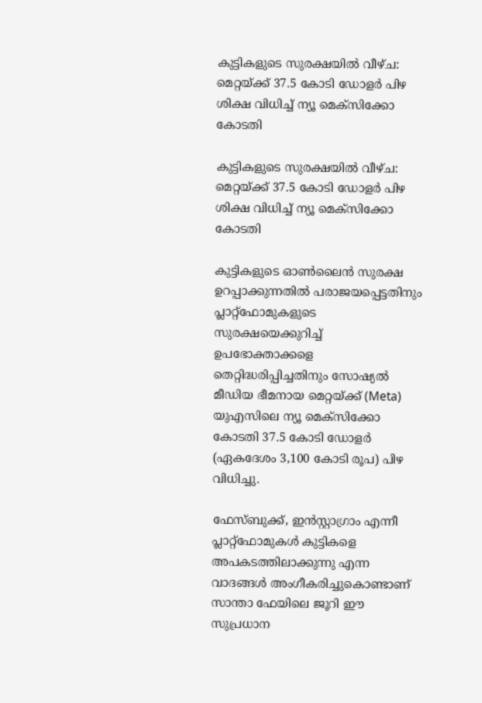കുട്ടികളുടെ സുരക്ഷയിൽ വീഴ്ച: മെറ്റയ്ക്ക് 37.5 കോടി ഡോളർ പിഴ ശിക്ഷ വിധിച്ച് ന്യൂ മെക്സിക്കോ കോടതി

കുട്ടികളുടെ സുരക്ഷയിൽ വീഴ്ച: മെറ്റയ്ക്ക് 37.5 കോടി ഡോളർ പിഴ ശിക്ഷ വിധിച്ച് ന്യൂ മെക്സിക്കോ കോടതി

കുട്ടികളുടെ ഓൺലൈൻ സുരക്ഷ ഉറപ്പാക്കുന്നതിൽ പരാജയപ്പെട്ടതിനും പ്ലാറ്റ്ഫോമുകളുടെ സുരക്ഷയെക്കുറിച്ച് ഉപഭോക്താക്കളെ തെറ്റിദ്ധരിപ്പിച്ചതിനും സോഷ്യൽ മീഡിയ ഭീമനായ മെറ്റയ്ക്ക് (Meta) യുഎസിലെ ന്യൂ മെക്‌സിക്കോ കോടതി 37.5 കോടി ഡോളർ (ഏകദേശം 3,100 കോടി രൂപ) പിഴ വിധിച്ചു.

ഫേസ്ബുക്ക്, ഇൻസ്റ്റാഗ്രാം എന്നീ പ്ലാറ്റ്ഫോമുകൾ കുട്ടികളെ അപകടത്തിലാക്കുന്നു എന്ന വാദങ്ങൾ അംഗീകരിച്ചുകൊണ്ടാണ് സാന്താ ഫേയിലെ ജൂറി ഈ സുപ്രധാന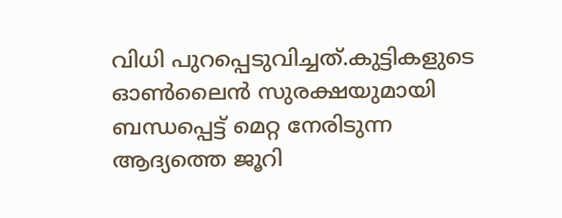വിധി പുറപ്പെടുവിച്ചത്.കുട്ടികളുടെ ഓൺലൈൻ സുരക്ഷയുമായി ബന്ധപ്പെട്ട് മെറ്റ നേരിടുന്ന ആദ്യത്തെ ജൂറി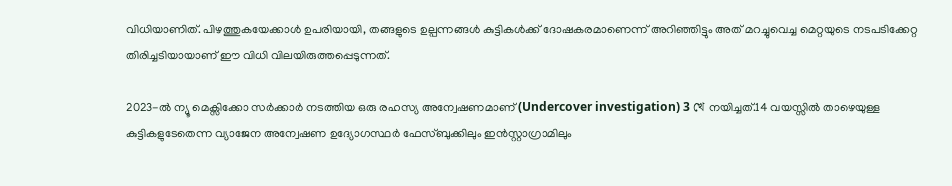വിധിയാണിത്. പിഴത്തുകയേക്കാൾ ഉപരിയായി, തങ്ങളുടെ ഉല്പന്നങ്ങൾ കുട്ടികൾക്ക് ദോഷകരമാണെന്ന് അറിഞ്ഞിട്ടും അത് മറച്ചുവെച്ച മെറ്റയുടെ നടപടിക്കേറ്റ തിരിച്ചടിയായാണ് ഈ വിധി വിലയിരുത്തപ്പെടുന്നത്.

2023-ൽ ന്യൂ മെക്സിക്കോ സർക്കാർ നടത്തിയ ഒരു രഹസ്യ അന്വേഷണമാണ് (Undercover investigation) 3 খে നയിച്ചത്.14 വയസ്സിൽ താഴെയുള്ള കുട്ടികളുടേതെന്ന വ്യാജേന അന്വേഷണ ഉദ്യോഗസ്ഥർ ഫേസ്ബുക്കിലും ഇൻസ്റ്റാഗ്രാമിലും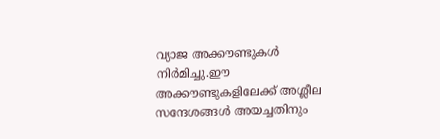വ്യാജ അക്കൗണ്ടുകൾ നിർമിച്ചു.ഈ അക്കൗണ്ടുകളിലേക്ക് അശ്ലീല സന്ദേശങ്ങൾ അയച്ചതിനും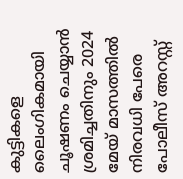കുട്ടികളെ ലൈംഗികമായി ചൂഷണം ചെയ്യാൻ ശ്രമിച്ചതിനും 2024 മേയ് മാസത്തിൽ നിരവധി പേരെ പോലീസ് അറസ്റ്റ്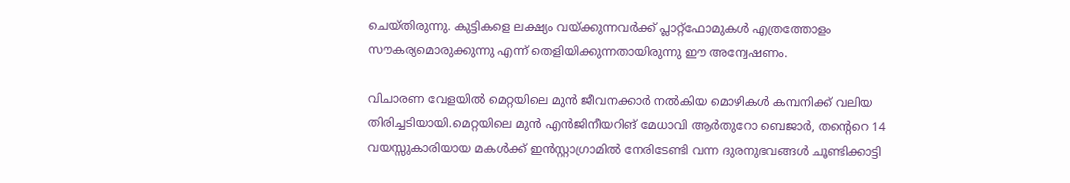ചെയ്തിരുന്നു. കുട്ടികളെ ലക്ഷ്യം വയ്ക്കുന്നവർക്ക് പ്ലാറ്റ്ഫോമുകൾ എത്രത്തോളം സൗകര്യമൊരുക്കുന്നു എന്ന് തെളിയിക്കുന്നതായിരുന്നു ഈ അന്വേഷണം.

വിചാരണ വേളയിൽ മെറ്റയിലെ മുൻ ജീവനക്കാർ നൽകിയ മൊഴികൾ കമ്പനിക്ക് വലിയ തിരിച്ചടിയായി.മെറ്റയിലെ മുൻ എൻജിനീയറിങ് മേധാവി ആർതുറോ ബെജാർ, തന്റെറെ 14 വയസ്സുകാരിയായ മകൾക്ക് ഇൻസ്റ്റാഗ്രാമിൽ നേരിടേണ്ടി വന്ന ദുരനുഭവങ്ങൾ ചൂണ്ടിക്കാട്ടി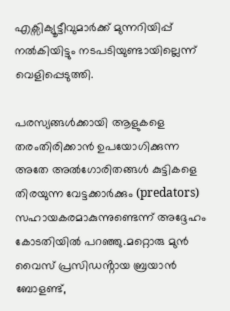എക്സിക്യൂട്ടീവുമാർക്ക് മുന്നറിയിപ്പ് നൽകിയിട്ടും നടപടിയുണ്ടായില്ലെന്ന് വെളിപ്പെടുത്തി.

പരസ്യങ്ങൾക്കായി ആളുകളെ തരംതിരിക്കാൻ ഉപയോഗിക്കുന്ന അതേ അൽഗോരിതങ്ങൾ കുട്ടികളെ തിരയുന്ന വേട്ടക്കാർക്കും (predators) സഹായകരമാകുന്നുണ്ടെന്ന് അദ്ദേഹം കോടതിയിൽ പറഞ്ഞു.മറ്റൊരു മുൻ വൈസ് പ്രസിഡൻ്റായ ബ്രയാൻ ബോളണ്ട്,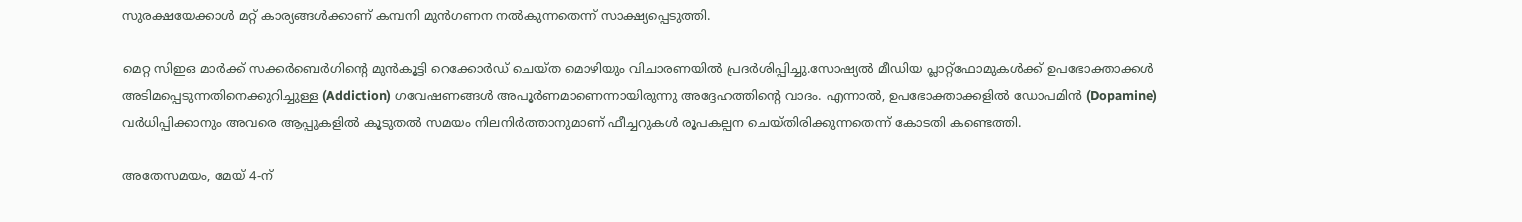സുരക്ഷയേക്കാൾ മറ്റ് കാര്യങ്ങൾക്കാണ് കമ്പനി മുൻഗണന നൽകുന്നതെന്ന് സാക്ഷ്യപ്പെടുത്തി.

മെറ്റ സിഇഒ മാർക്ക് സക്കർബെർഗിന്റെ മുൻകൂട്ടി റെക്കോർഡ് ചെയ്‌ത മൊഴിയും വിചാരണയിൽ പ്രദർശിപ്പിച്ചു.സോഷ്യൽ മീഡിയ പ്ലാറ്റ്ഫോമുകൾക്ക് ഉപഭോക്താക്കൾ അടിമപ്പെടുന്നതിനെക്കുറിച്ചുള്ള (Addiction) ഗവേഷണങ്ങൾ അപൂർണമാണെന്നായിരുന്നു അദ്ദേഹത്തിന്റെ വാദം. എന്നാൽ, ഉപഭോക്താക്കളിൽ ഡോപമിൻ (Dopamine) വർധിപ്പിക്കാനും അവരെ ആപ്പുകളിൽ കൂടുതൽ സമയം നിലനിർത്താനുമാണ് ഫീച്ചറുകൾ രൂപകല്പന ചെയ്തിരിക്കുന്നതെന്ന് കോടതി കണ്ടെത്തി.

അതേസമയം, മേയ് 4-ന്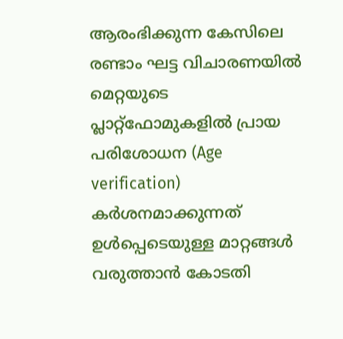ആരംഭിക്കുന്ന കേസിലെ രണ്ടാം ഘട്ട വിചാരണയിൽ മെറ്റയുടെ പ്ലാറ്റ്ഫോമുകളിൽ പ്രായ പരിശോധന (Age verification) കർശനമാക്കുന്നത് ഉൾപ്പെടെയുള്ള മാറ്റങ്ങൾ വരുത്താൻ കോടതി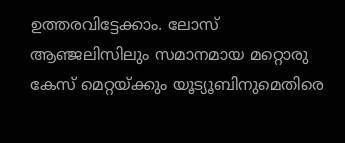ഉത്തരവിട്ടേക്കാം. ലോസ് ആഞ്ജലിസിലും സമാനമായ മറ്റൊരു കേസ് മെറ്റയ്ക്കും യൂട്യൂബിനുമെതിരെ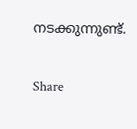നടക്കുന്നുണ്ട്.

Share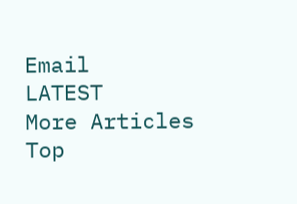Email
LATEST
More Articles
Top